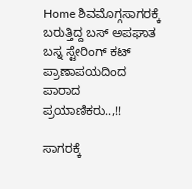Home ಶಿವಮೊಗ್ಗಸಾಗರಕ್ಕೆ ಬರುತ್ತಿದ್ದ ಬಸ್ ಅಪಘಾತ ಬಸ್ನ ಸ್ಟೇರಿಂಗ್ ಕಟ್ ಪ್ರಾಣಾಪಯದಿಂದ ಪಾರಾದ ಪ್ರಯಾಣಿಕರು..,!!

ಸಾಗರಕ್ಕೆ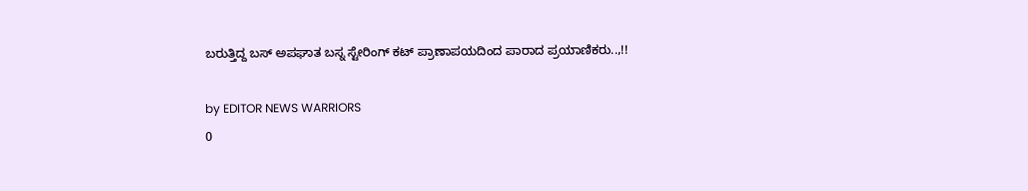ಬರುತ್ತಿದ್ದ ಬಸ್ ಅಪಘಾತ ಬಸ್ನ ಸ್ಟೇರಿಂಗ್ ಕಟ್ ಪ್ರಾಣಾಪಯದಿಂದ ಪಾರಾದ ಪ್ರಯಾಣಿಕರು..,!!

by EDITOR NEWS WARRIORS
0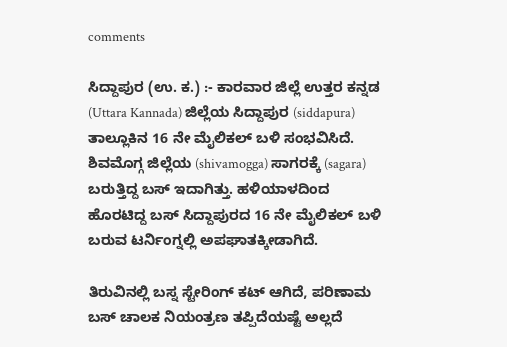comments

ಸಿದ್ದಾಪುರ (ಉ. ಕ.) :- ಕಾರವಾರ ಜಿಲ್ಲೆ ಉತ್ತರ ಕನ್ನಡ (Uttara Kannada) ಜಿಲ್ಲೆಯ ಸಿದ್ದಾಪುರ (siddapura) ತಾಲ್ಲೂಕಿನ 16 ನೇ ಮೈಲಿಕಲ್ ಬಳಿ ಸಂಭವಿಸಿದೆ. ಶಿವಮೊಗ್ಗ ಜಿಲ್ಲೆಯ (shivamogga) ಸಾಗರಕ್ಕೆ (sagara) ಬರುತ್ತಿದ್ದ ಬಸ್ ಇದಾಗಿತ್ತು. ಹಳಿಯಾಳದಿಂದ ಹೊರಟಿದ್ದ ಬಸ್ ಸಿದ್ದಾಪುರದ 16 ನೇ ಮೈಲಿಕಲ್ ಬಳಿ ಬರುವ ಟರ್ನಿಂಗ್ನಲ್ಲಿ ಅಪಘಾತಕ್ಕೀಡಾಗಿದೆ.

ತಿರುವಿನಲ್ಲಿ ಬಸ್ನ ಸ್ಟೇರಿಂಗ್ ಕಟ್ ಆಗಿದೆ, ಪರಿಣಾಮ ಬಸ್ ಚಾಲಕ ನಿಯಂತ್ರಣ ತಪ್ಪಿದೆಯಷ್ಟೆ ಅಲ್ಲದೆ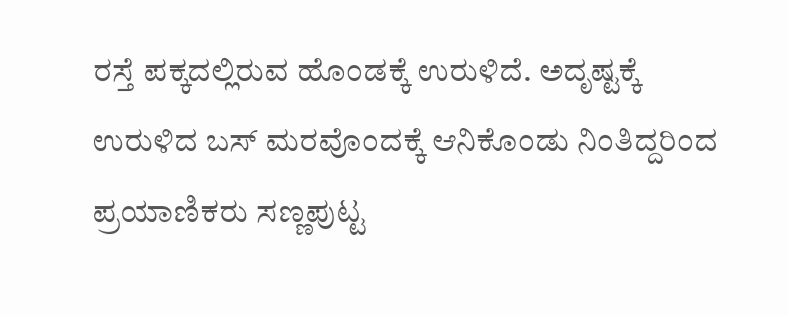ರಸ್ತೆ ಪಕ್ಕದಲ್ಲಿರುವ ಹೊಂಡಕ್ಕೆ ಉರುಳಿದೆ. ಅದೃಷ್ಟಕ್ಕೆ ಉರುಳಿದ ಬಸ್ ಮರವೊಂದಕ್ಕೆ ಆನಿಕೊಂಡು ನಿಂತಿದ್ದರಿಂದ ಪ್ರಯಾಣಿಕರು ಸಣ್ಣಪುಟ್ಟ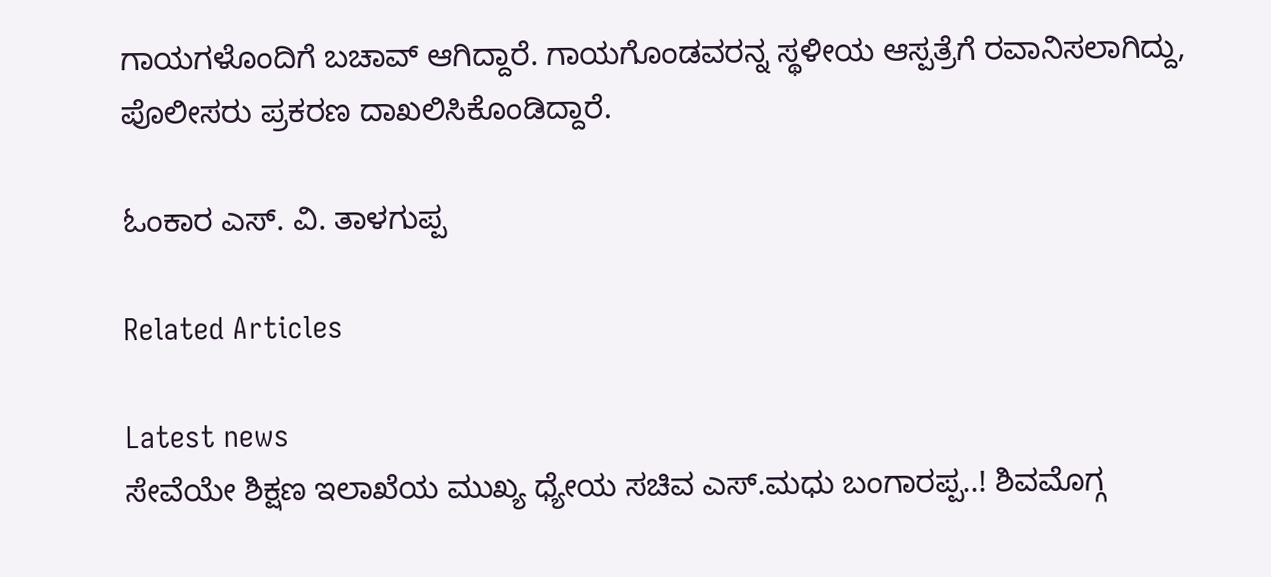ಗಾಯಗಳೊಂದಿಗೆ ಬಚಾವ್ ಆಗಿದ್ದಾರೆ. ಗಾಯಗೊಂಡವರನ್ನ ಸ್ಥಳೀಯ ಆಸ್ಪತ್ರೆಗೆ ರವಾನಿಸಲಾಗಿದ್ದು, ಪೊಲೀಸರು ಪ್ರಕರಣ ದಾಖಲಿಸಿಕೊಂಡಿದ್ದಾರೆ.

ಓಂಕಾರ ಎಸ್. ವಿ. ತಾಳಗುಪ್ಪ

Related Articles

Latest news
ಸೇವೆಯೇ ಶಿಕ್ಷಣ ಇಲಾಖೆಯ ಮುಖ್ಯ ಧ್ಯೇಯ ಸಚಿವ ಎಸ್.ಮಧು ಬಂಗಾರಪ್ಪ..! ಶಿವಮೊಗ್ಗ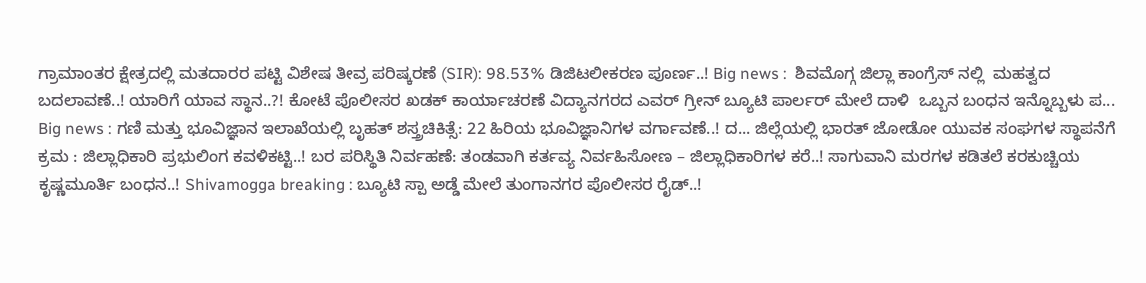ಗ್ರಾಮಾಂತರ ಕ್ಷೇತ್ರದಲ್ಲಿ ಮತದಾರರ ಪಟ್ಟಿ ವಿಶೇಷ ತೀವ್ರ ಪರಿಷ್ಕರಣೆ (SIR): 98.53% ಡಿಜಿಟಲೀಕರಣ ಪೂರ್ಣ..! Big news :  ಶಿವಮೊಗ್ಗ ಜಿಲ್ಲಾ ಕಾಂಗ್ರೆಸ್ ನಲ್ಲಿ  ಮಹತ್ವದ ಬದಲಾವಣೆ..! ಯಾರಿಗೆ ಯಾವ ಸ್ಥಾನ..?! ಕೋಟೆ ಪೊಲೀಸರ ಖಡಕ್ ಕಾರ್ಯಾಚರಣೆ ವಿದ್ಯಾನಗರದ ಎವರ್ ಗ್ರೀನ್ ಬ್ಯೂಟಿ ಪಾರ್ಲರ್ ಮೇಲೆ ದಾಳಿ  ಒಬ್ಬನ ಬಂಧನ ಇನ್ನೊಬ್ಬಳು ಪ... Big news : ಗಣಿ ಮತ್ತು ಭೂವಿಜ್ಞಾನ ಇಲಾಖೆಯಲ್ಲಿ ಬೃಹತ್ ಶಸ್ತ್ರಚಿಕಿತ್ಸೆ: 22 ಹಿರಿಯ ಭೂವಿಜ್ಞಾನಿಗಳ ವರ್ಗಾವಣೆ..! ದ... ಜಿಲ್ಲೆಯಲ್ಲಿ ಭಾರತ್ ಜೋಡೋ ಯುವಕ ಸಂಘಗಳ ಸ್ಥಾಪನೆಗೆ ಕ್ರಮ : ಜಿಲ್ಲಾಧಿಕಾರಿ ಪ್ರಭುಲಿಂಗ ಕವಳಿಕಟ್ಟಿ..! ಬರ ಪರಿಸ್ಥಿತಿ ನಿರ್ವಹಣೆ: ತಂಡವಾಗಿ ಕರ್ತವ್ಯ ನಿರ್ವಹಿಸೋಣ – ಜಿಲ್ಲಾಧಿಕಾರಿಗಳ ಕರೆ..! ಸಾಗುವಾನಿ ಮರಗಳ ಕಡಿತಲೆ ಕರಕುಚ್ಚಿಯ ಕೃಷ್ಣಮೂರ್ತಿ ಬಂಧನ..! Shivamogga breaking : ಬ್ಯೂಟಿ ಸ್ಪಾ ಅಡ್ಡೆ ಮೇಲೆ ತುಂಗಾನಗರ ಪೊಲೀಸರ ರೈಡ್..!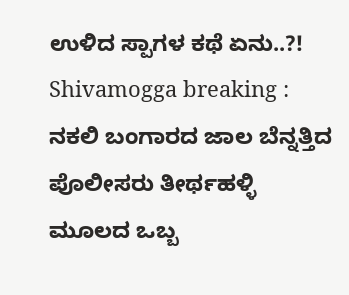ಉಳಿದ ಸ್ಪಾಗಳ ಕಥೆ ಏನು..?! Shivamogga breaking : ನಕಲಿ ಬಂಗಾರದ ಜಾಲ ಬೆನ್ನತ್ತಿದ ಪೊಲೀಸರು ತೀರ್ಥಹಳ್ಳಿ ಮೂಲದ ಒಬ್ಬ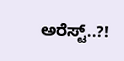ಅರೆಸ್ಟ್..?!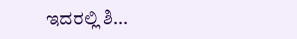ಇದರಲ್ಲಿ ಶಿ...